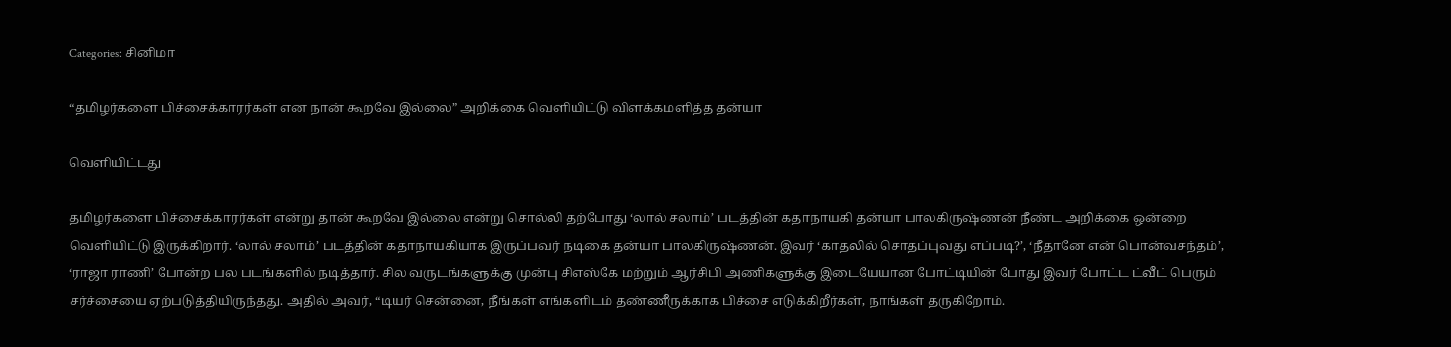Categories: சினிமா

“தமிழர்களை பிச்சைக்காரர்கள் என நான் கூறவே இல்லை” அறிக்கை வெளியிட்டு விளக்கமளித்த தன்யா

வெளியிட்டது

தமிழர்களை பிச்சைக்காரர்கள் என்று தான் கூறவே இல்லை என்று சொல்லி தற்போது ‘லால் சலாம்’ படத்தின் கதாநாயகி தன்யா பாலகிருஷ்ணன் நீண்ட அறிக்கை ஒன்றை வெளியிட்டு இருக்கிறார். ‘லால் சலாம்’ படத்தின் கதாநாயகியாக இருப்பவர் நடிகை தன்யா பாலகிருஷ்ணன். இவர் ‘காதலில் சொதப்புவது எப்படி?’, ‘நீதானே என் பொன்வசந்தம்’, ‘ராஜா ராணி’ போன்ற பல படங்களில் நடித்தார். சில வருடங்களுக்கு முன்பு சிஎஸ்கே மற்றும் ஆர்சிபி அணிகளுக்கு இடையேயான போட்டியின் போது இவர் போட்ட ட்வீட் பெரும் சர்ச்சையை ஏற்படுத்தியிருந்தது. அதில் அவர், “டியர் சென்னை, நீங்கள் எங்களிடம் தண்ணீருக்காக பிச்சை எடுக்கிறீர்கள், நாங்கள் தருகிறோம்.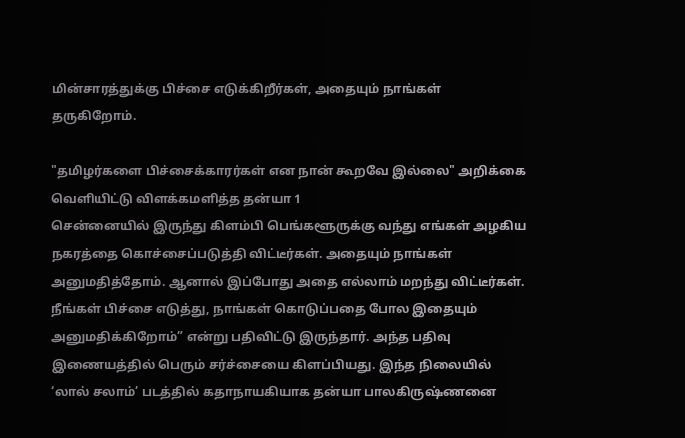மின்சாரத்துக்கு பிச்சை எடுக்கிறீர்கள், அதையும் நாங்கள் தருகிறோம்.

"தமிழர்களை பிச்சைக்காரர்கள் என நான் கூறவே இல்லை" அறிக்கை வெளியிட்டு விளக்கமளித்த தன்யா 1
சென்னையில் இருந்து கிளம்பி பெங்களூருக்கு வந்து எங்கள் அழகிய நகரத்தை கொச்சைப்படுத்தி விட்டீர்கள். அதையும் நாங்கள் அனுமதித்தோம். ஆனால் இப்போது அதை எல்லாம் மறந்து விட்டீர்கள். நீங்கள் பிச்சை எடுத்து, நாங்கள் கொடுப்பதை போல இதையும் அனுமதிக்கிறோம்” என்று பதிவிட்டு இருந்தார். அந்த பதிவு இணையத்தில் பெரும் சர்ச்சையை கிளப்பியது. இந்த நிலையில் ‘லால் சலாம்’ படத்தில் கதாநாயகியாக தன்யா பாலகிருஷ்ணனை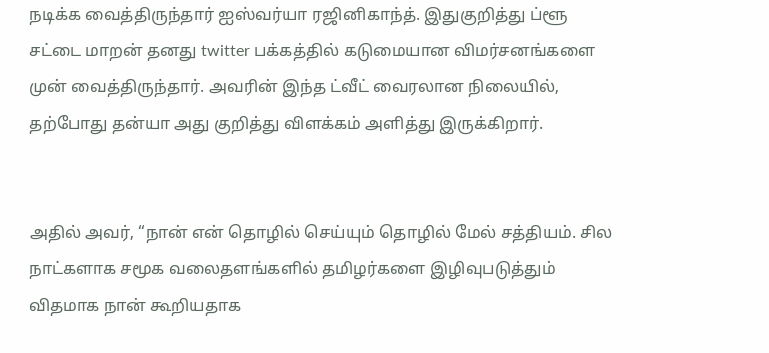நடிக்க வைத்திருந்தார் ஐஸ்வர்யா ரஜினிகாந்த். இதுகுறித்து ப்ளூ சட்டை மாறன் தனது twitter பக்கத்தில் கடுமையான விமர்சனங்களை முன் வைத்திருந்தார். அவரின் இந்த ட்வீட் வைரலான நிலையில், தற்போது தன்யா அது குறித்து விளக்கம் அளித்து இருக்கிறார்.


அதில் அவர், “நான் என் தொழில் செய்யும் தொழில் மேல் சத்தியம். சில நாட்களாக சமூக வலைதளங்களில் தமிழர்களை இழிவுபடுத்தும் விதமாக நான் கூறியதாக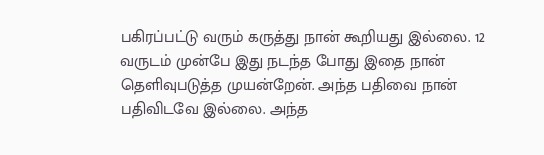பகிரப்பட்டு வரும் கருத்து நான் கூறியது இல்லை. 12 வருடம் முன்பே இது நடந்த போது இதை நான் தெளிவுபடுத்த முயன்றேன். அந்த பதிவை நான் பதிவிடவே இல்லை. அந்த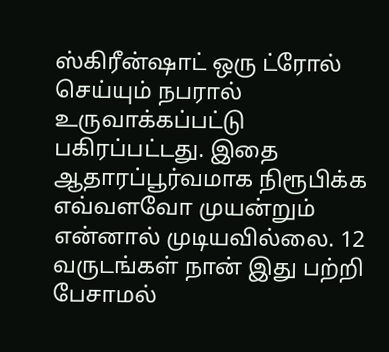ஸ்கிரீன்ஷாட் ஒரு ட்ரோல் செய்யும் நபரால் உருவாக்கப்பட்டு பகிரப்பட்டது. இதை ஆதாரப்பூர்வமாக நிரூபிக்க எவ்வளவோ முயன்றும் என்னால் முடியவில்லை. 12 வருடங்கள் நான் இது பற்றி பேசாமல்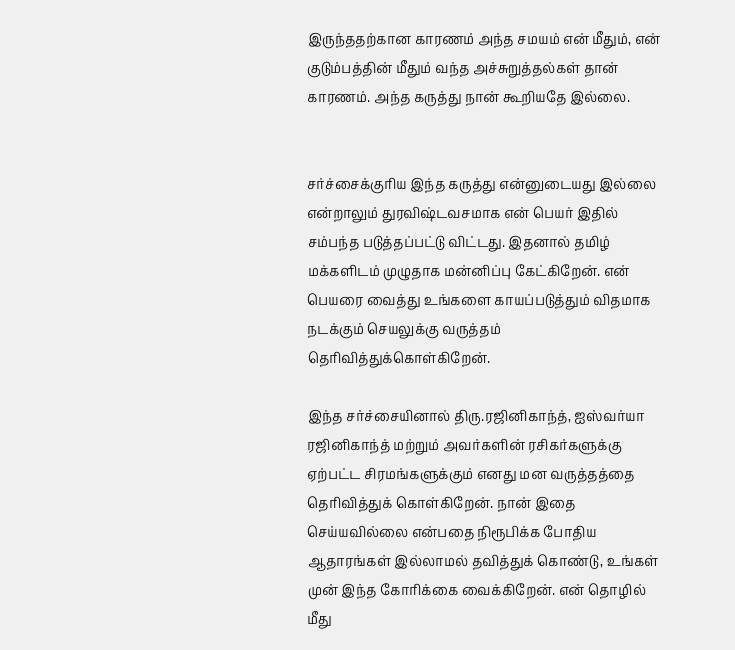இருந்ததற்கான காரணம் அந்த சமயம் என் மீதும், என் குடும்பத்தின் மீதும் வந்த அச்சுறுத்தல்கள் தான் காரணம். அந்த கருத்து நான் கூறியதே இல்லை.


சர்ச்சைக்குரிய இந்த கருத்து என்னுடையது இல்லை என்றாலும் துரவிஷ்டவசமாக என் பெயர் இதில் சம்பந்த படுத்தப்பட்டு விட்டது. இதனால் தமிழ் மக்களிடம் முழுதாக மன்னிப்பு கேட்கிறேன். என் பெயரை வைத்து உங்களை காயப்படுத்தும் விதமாக நடக்கும் செயலுக்கு வருத்தம் தெரிவித்துக்கொள்கிறேன்.

இந்த சர்ச்சையினால் திரு.ரஜினிகாந்த், ஐஸ்வர்யா ரஜினிகாந்த் மற்றும் அவர்களின் ரசிகர்களுக்கு ஏற்பட்ட சிரமங்களுக்கும் எனது மன வருத்தத்தை தெரிவித்துக் கொள்கிறேன். நான் இதை செய்யவில்லை என்பதை நிரூபிக்க போதிய ஆதாரங்கள் இல்லாமல் தவித்துக் கொண்டு, உங்கள் முன் இந்த கோரிக்கை வைக்கிறேன். என் தொழில் மீது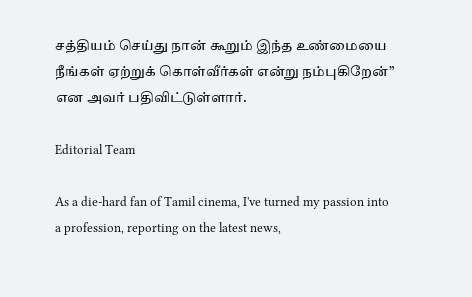சத்தியம் செய்து நான் கூறும் இந்த உண்மையை நீங்கள் ஏற்றுக் கொள்வீர்கள் என்று நம்புகிறேன்” என அவர் பதிவிட்டுள்ளார்.

Editorial Team

As a die-hard fan of Tamil cinema, I've turned my passion into a profession, reporting on the latest news,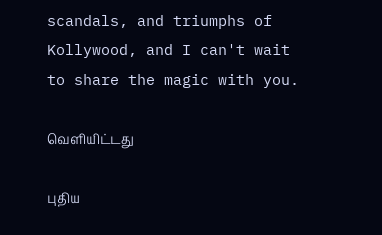scandals, and triumphs of Kollywood, and I can't wait to share the magic with you.

வெளியிட்டது

புதிய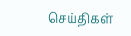செய்திகள்